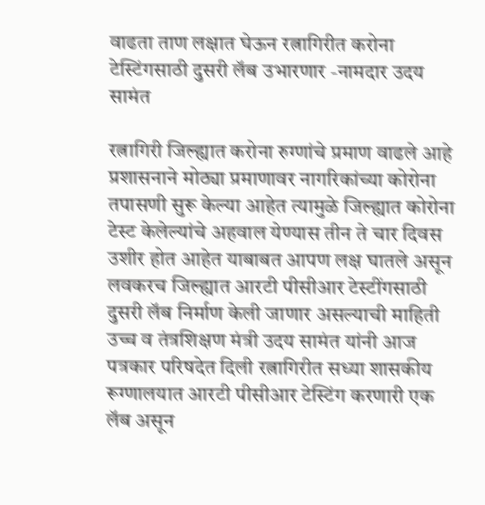वाढता ताण लक्षात घेऊन रत्नागिरीत करोना टेस्टिंगसाठी दुसरी लॅब उभारणार -नामदार उदय सामंत

रत्नागिरी जिल्ह्यात करोना रुग्णांचे प्रमाण वाढले आहे प्रशासनाने मोठ्या प्रमाणावर नागरिकांच्या कोरोना तपासणी सुरू केल्या आहेत त्यामुळे जिल्ह्यात कोरोना टेस्ट केलेल्यांचे अहवाल येण्यास तीन ते चार दिवस उशीर होत आहेत याबाबत आपण लक्ष घातले असून लवकरच जिल्ह्यात आरटी पीसीआर टेस्टींगसाठी दुसरी लॅब निर्माण केली जाणार असल्याची माहिती उच्च व तंत्रशिक्षण मंत्री उदय सामंत यांनी आज पत्रकार परिषदेत दिली रत्नागिरीत सध्या शासकीय रूग्णालयात आरटी पीसीआर टेस्टिंग करणारी एक लॅब असून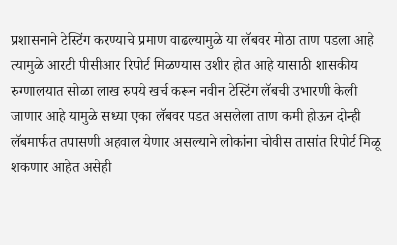प्रशासनाने टेस्टिंग करण्याचे प्रमाण वाढल्यामुळे या लॅबवर मोठा ताण पडला आहे त्यामुळे आरटी पीसीआर रिपोर्ट मिळण्यास उशीर होत आहे यासाठी शासकीय रुग्णालयात सोळा लाख रुपये खर्च करून नवीन टेस्टिंग लॅबची उभारणी केली जाणार आहे यामुळे सध्या एका लॅबवर पडत असलेला ताण कमी होऊन दोन्ही लॅबमार्फत तपासणी अहवाल येणार असल्याने लोकांना चोवीस तासांत रिपोर्ट मिळू शकणार आहेत असेही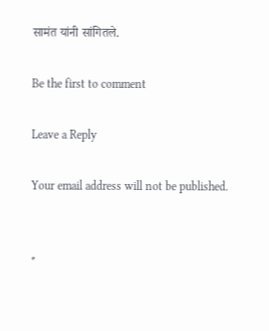सामंत यांनी सांगितले.

Be the first to comment

Leave a Reply

Your email address will not be published.


*